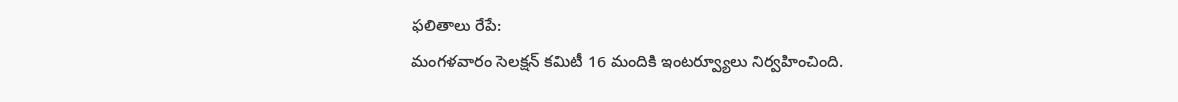ఫలితాలు రేపే:
మంగళవారం సెలక్షన్ కమిటీ 16 మందికి ఇంటర్వ్యూలు నిర్వహించింది.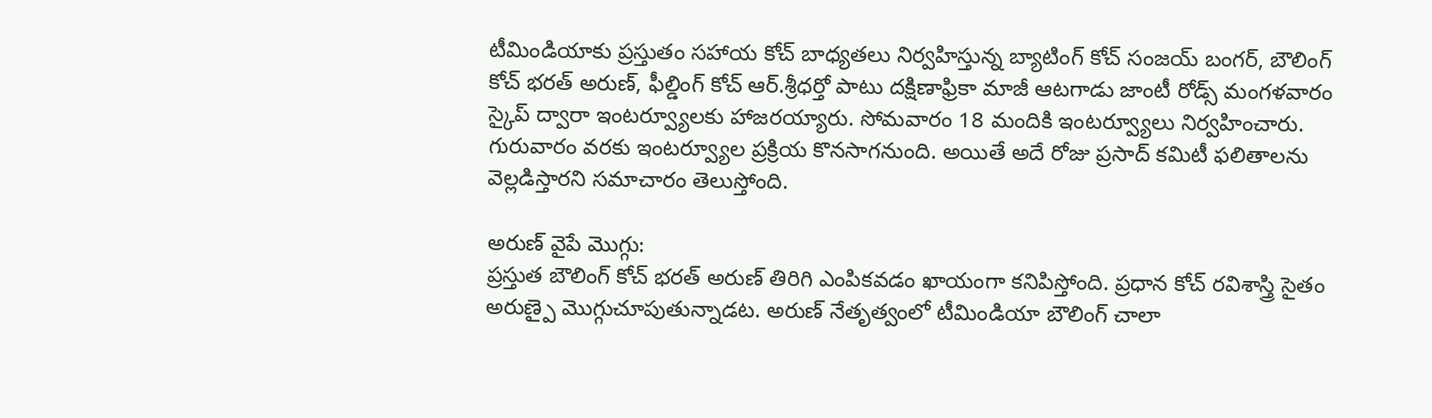టీమిండియాకు ప్రస్తుతం సహాయ కోచ్ బాధ్యతలు నిర్వహిస్తున్న బ్యాటింగ్ కోచ్ సంజయ్ బంగర్, బౌలింగ్ కోచ్ భరత్ అరుణ్, ఫీల్డింగ్ కోచ్ ఆర్.శ్రీధర్తో పాటు దక్షిణాఫ్రికా మాజీ ఆటగాడు జాంటీ రోడ్స్ మంగళవారం స్కైప్ ద్వారా ఇంటర్వ్యూలకు హాజరయ్యారు. సోమవారం 18 మందికి ఇంటర్వ్యూలు నిర్వహించారు. గురువారం వరకు ఇంటర్వ్యూల ప్రక్రియ కొనసాగనుంది. అయితే అదే రోజు ప్రసాద్ కమిటీ ఫలితాలను వెల్లడిస్తారని సమాచారం తెలుస్తోంది.

అరుణ్ వైపే మొగ్గు:
ప్రస్తుత బౌలింగ్ కోచ్ భరత్ అరుణ్ తిరిగి ఎంపికవడం ఖాయంగా కనిపిస్తోంది. ప్రధాన కోచ్ రవిశాస్త్రి సైతం అరుణ్పై మొగ్గుచూపుతున్నాడట. అరుణ్ నేతృత్వంలో టీమిండియా బౌలింగ్ చాలా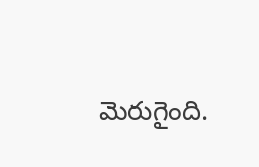మెరుగైంది.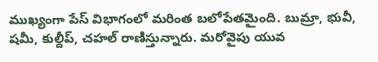ముఖ్యంగా పేస్ విభాగంలో మరింత బలోపేతమైంది. బుమ్రా, భువీ, షమీ, కుల్దీప్, చహల్ రాణిస్తున్నారు. మరోవైపు యువ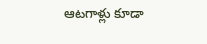ఆటగాళ్లు కూడా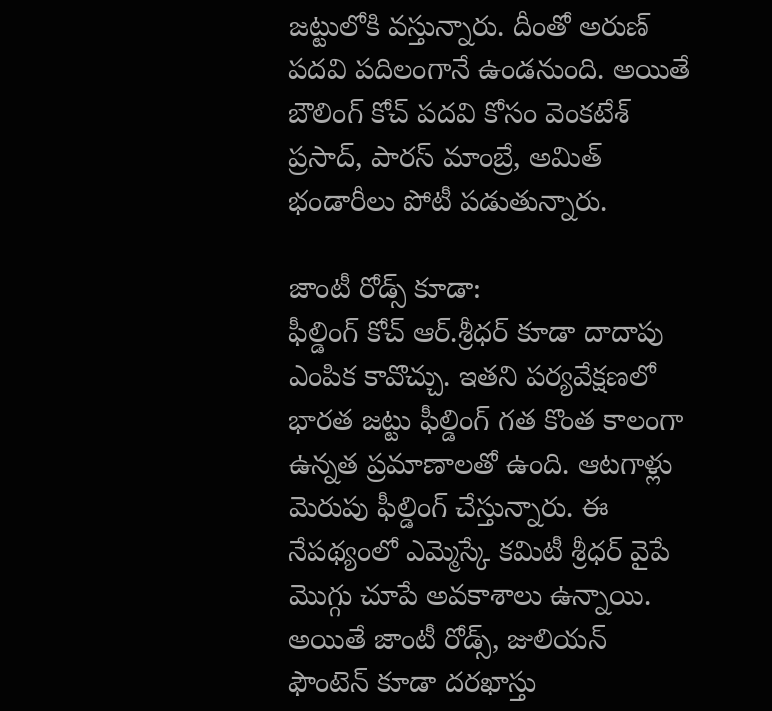జట్టులోకి వస్తున్నారు. దీంతో అరుణ్ పదవి పదిలంగానే ఉండనుంది. అయితే బౌలింగ్ కోచ్ పదవి కోసం వెంకటేశ్ ప్రసాద్, పారస్ మాంబ్రే, అమిత్ భండారీలు పోటీ పడుతున్నారు.

జాంటీ రోడ్స్ కూడా:
ఫీల్డింగ్ కోచ్ ఆర్.శ్రీధర్ కూడా దాదాపు ఎంపిక కావొచ్చు. ఇతని పర్యవేక్షణలో భారత జట్టు ఫీల్డింగ్ గత కొంత కాలంగా ఉన్నత ప్రమాణాలతో ఉంది. ఆటగాళ్లు మెరుపు ఫీల్డింగ్ చేస్తున్నారు. ఈ నేపథ్యంలో ఎమ్మెస్కే కమిటీ శ్రీధర్ వైపే మొగ్గు చూపే అవకాశాలు ఉన్నాయి. అయితే జాంటీ రోడ్స్, జులియన్ ఫౌంటెన్ కూడా దరఖాస్తు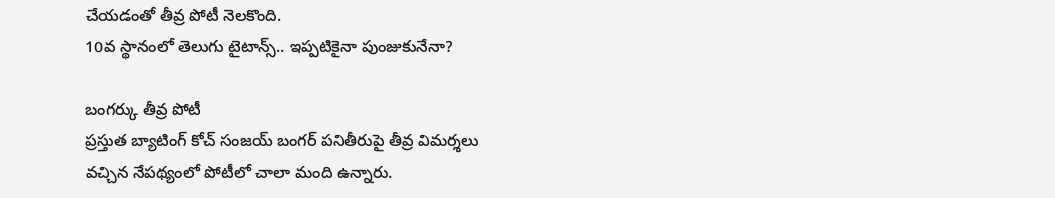చేయడంతో తీవ్ర పోటీ నెలకొంది.
10వ స్థానంలో తెలుగు టైటాన్స్.. ఇప్పటికైనా పుంజుకునేనా?

బంగర్కు తీవ్ర పోటీ
ప్రస్తుత బ్యాటింగ్ కోచ్ సంజయ్ బంగర్ పనితీరుపై తీవ్ర విమర్శలు వచ్చిన నేపథ్యంలో పోటీలో చాలా మంది ఉన్నారు.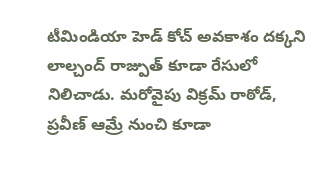టీమిండియా హెడ్ కోచ్ అవకాశం దక్కని లాల్చంద్ రాజ్పుత్ కూడా రేసులో నిలిచాడు. మరోవైపు విక్రమ్ రాఠోడ్, ప్రవీణ్ ఆమ్రే నుంచి కూడా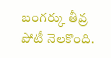బంగర్కు తీవ్ర పోటీ నెలకొంది.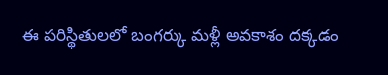ఈ పరిస్థితులలో బంగర్కు మళ్లీ అవకాశం దక్కడం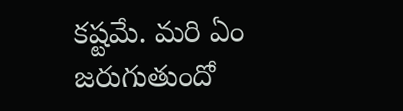కష్టమే. మరి ఏం జరుగుతుందో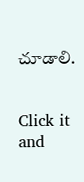చూడాలి.


Click it and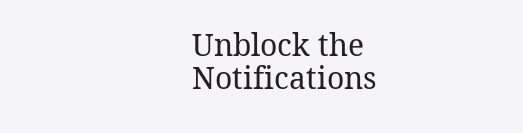Unblock the Notifications